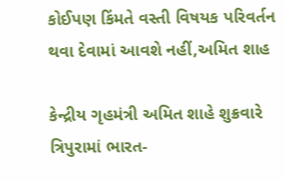કોઈપણ કિંમતે વસ્તી વિષયક પરિવર્તન થવા દેવામાં આવશે નહીં,અમિત શાહ

કેન્દ્રીય ગૃહમંત્રી અમિત શાહે શુક્રવારે ત્રિપુરામાં ભારત-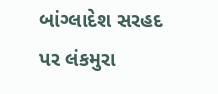બાંગ્લાદેશ સરહદ પર લંકમુરા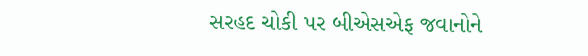સરહદ ચોકી પર બીએસએફ જવાનોને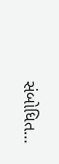સંબોધિત…